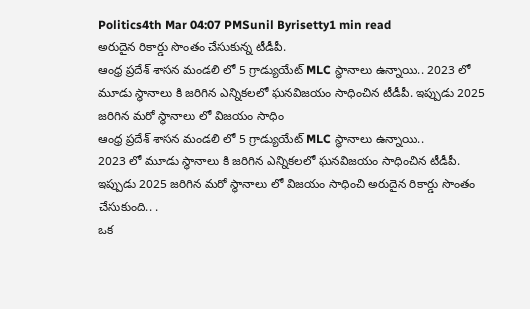Politics4th Mar 04:07 PMSunil Byrisetty1 min read
అరుదైన రికార్డు సొంతం చేసుకున్న టీడీపీ.
ఆంధ్ర ప్రదేశ్ శాసన మండలి లో 5 గ్రాడ్యుయేట్ MLC స్థానాలు ఉన్నాయి.. 2023 లో మూడు స్థానాలు కి జరిగిన ఎన్నికలలో ఘనవిజయం సాధించిన టీడీపీ. ఇప్పుడు 2025 జరిగిన మరో స్థానాలు లో విజయం సాధిం
ఆంధ్ర ప్రదేశ్ శాసన మండలి లో 5 గ్రాడ్యుయేట్ MLC స్థానాలు ఉన్నాయి..
2023 లో మూడు స్థానాలు కి జరిగిన ఎన్నికలలో ఘనవిజయం సాధించిన టీడీపీ.
ఇప్పుడు 2025 జరిగిన మరో స్థానాలు లో విజయం సాధించి అరుదైన రికార్డు సొంతం చేసుకుంది.. .
ఒక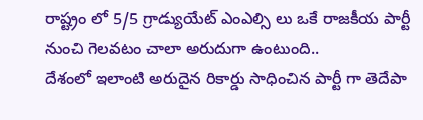రాష్ట్రం లో 5/5 గ్రాడ్యుయేట్ ఎంఎల్సి లు ఒకే రాజకీయ పార్టీ నుంచి గెలవటం చాలా అరుదుగా ఉంటుంది..
దేశంలో ఇలాంటి అరుదైన రికార్డు సాధించిన పార్టీ గా తెదేపా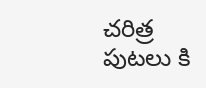చరిత్ర పుటలు కి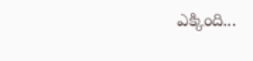ఎక్కింది...